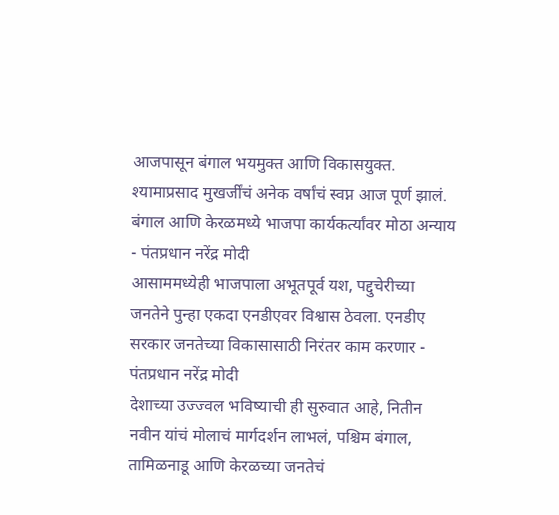आजपासून बंगाल भयमुक्त आणि विकासयुक्त. श्यामाप्रसाद मुखर्जींचं अनेक वर्षांचं स्वप्न आज पूर्ण झालं. बंगाल आणि केरळमध्ये भाजपा कार्यकर्त्यांवर मोठा अन्याय - पंतप्रधान नरेंद्र मोदी
आसाममध्येही भाजपाला अभूतपूर्व यश, पद्दुचेरीच्या जनतेने पुन्हा एकदा एनडीएवर विश्वास ठेवला. एनडीए सरकार जनतेच्या विकासासाठी निरंतर काम करणार - पंतप्रधान नरेंद्र मोदी
देशाच्या उज्ज्वल भविष्याची ही सुरुवात आहे, नितीन नवीन यांचं मोलाचं मार्गदर्शन लाभलं, पश्चिम बंगाल, तामिळनाडू आणि केरळच्या जनतेचं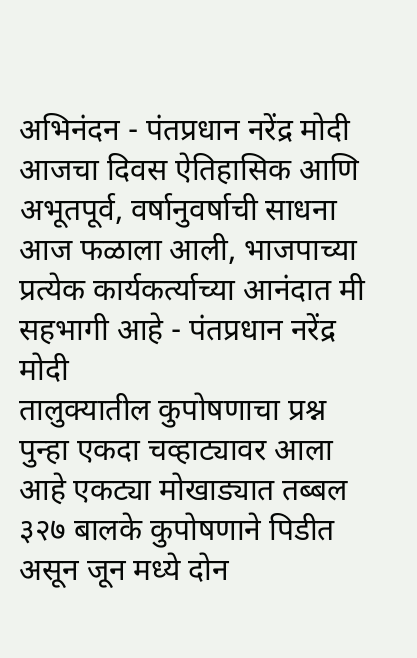अभिनंदन - पंतप्रधान नरेंद्र मोदी
आजचा दिवस ऐतिहासिक आणि अभूतपूर्व, वर्षानुवर्षाची साधना आज फळाला आली, भाजपाच्या प्रत्येक कार्यकर्त्याच्या आनंदात मी सहभागी आहे - पंतप्रधान नरेंद्र मोदी
तालुक्यातील कुपोषणाचा प्रश्न पुन्हा एकदा चव्हाट्यावर आला आहे एकट्या मोखाड्यात तब्बल ३२७ बालके कुपोषणाने पिडीत असून जून मध्ये दोन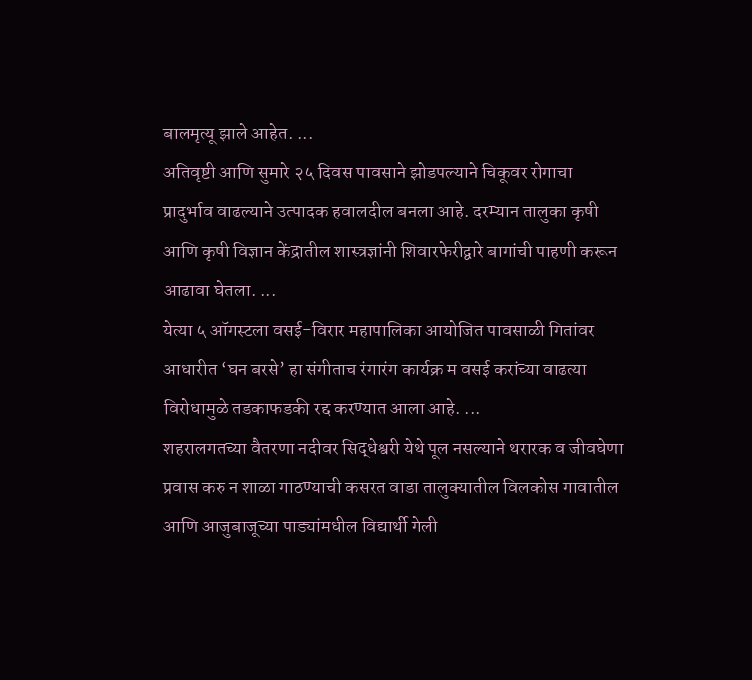बालमृत्यू झाले आहेत. ...
अतिवृष्टी आणि सुमारे २५ दिवस पावसाने झोडपल्याने चिकूवर रोगाचा प्रादुर्भाव वाढल्याने उत्पादक हवालदील बनला आहे. दरम्यान तालुका कृषी आणि कृषी विज्ञान केंद्रातील शास्त्रज्ञांनी शिवारफेरीद्वारे बागांची पाहणी करून आढावा घेतला. ...
येत्या ५ ऑगस्टला वसई-विरार महापालिका आयोजित पावसाळी गितांवर आधारीत ‘घन बरसे’ हा संगीताच रंगारंग कार्यक्र म वसई करांच्या वाढत्या विरोधामुळे तडकाफडकी रद्द करण्यात आला आहे. ...
शहरालगतच्या वैतरणा नदीवर सिद्धेश्वरी येथे पूल नसल्याने थरारक व जीवघेणा प्रवास करु न शाळा गाठण्याची कसरत वाडा तालुक्यातील विलकोस गावातील आणि आजुबाजूच्या पाड्यांमधील विद्यार्थी गेली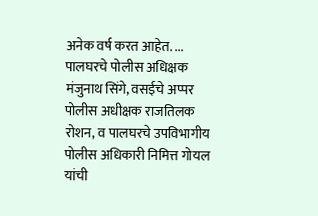अनेक वर्ष करत आहेत. ...
पालघरचे पोलीस अधिक्षक मंजुनाथ सिंगे, वसईचे अप्पर पोलीस अधीक्षक राजतिलक रोशन, व पालघरचे उपविभागीय पोलीस अधिकारी निमित्त गोयल यांची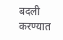बदली करण्यात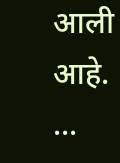आली आहे. ...